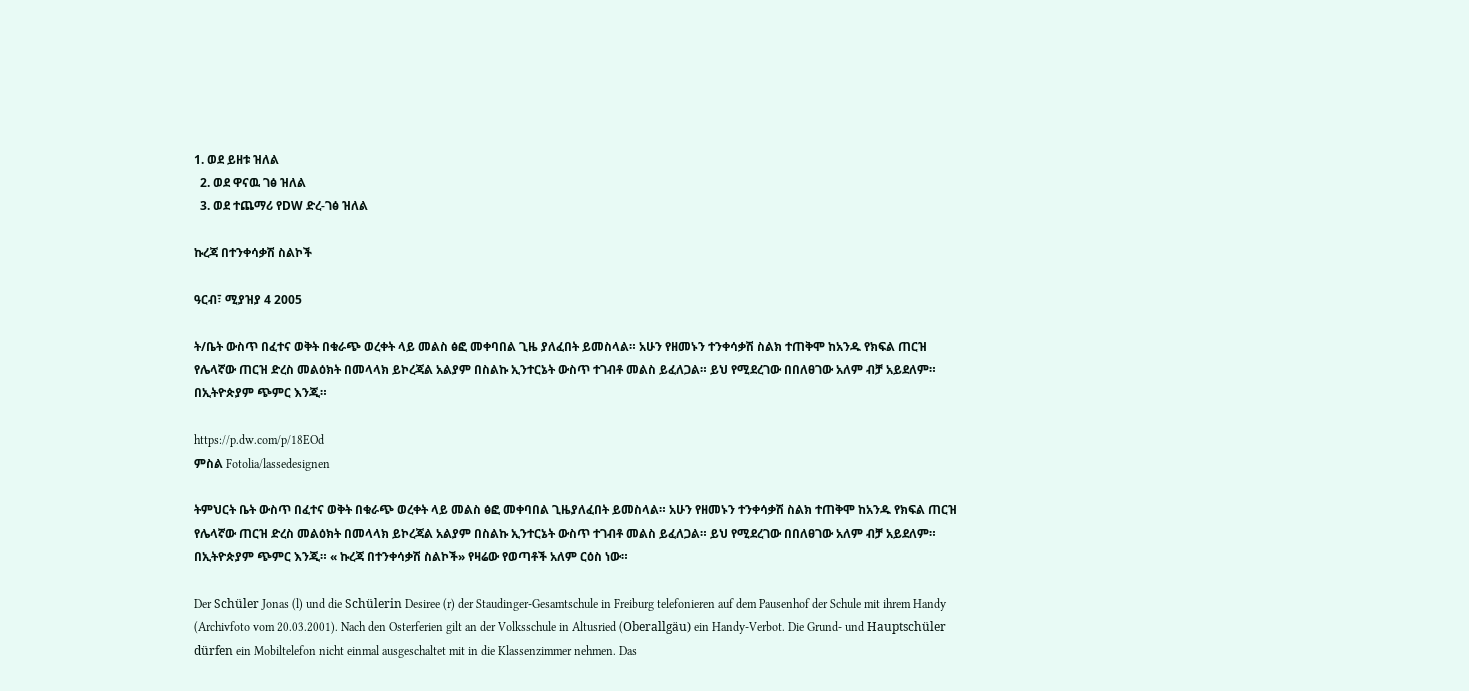1. ወደ ይዘቱ ዝለል
  2. ወደ ዋናዉ ገፅ ዝለል
  3. ወደ ተጨማሪ የDW ድረ-ገፅ ዝለል

ኩረጃ በተንቀሳቃሽ ስልኮች

ዓርብ፣ ሚያዝያ 4 2005

ት/ቤት ውስጥ በፈተና ወቅት በቁራጭ ወረቀት ላይ መልስ ፅፎ መቀባበል ጊዜ ያለፈበት ይመስላል። አሁን የዘመኑን ተንቀሳቃሽ ስልክ ተጠቅሞ ከአንዱ የክፍል ጠርዝ የሌላኛው ጠርዝ ድረስ መልዕክት በመላላክ ይኮረጃል አልያም በስልኩ ኢንተርኔት ውስጥ ተገብቶ መልስ ይፈለጋል። ይህ የሚደረገው በበለፀገው አለም ብቻ አይደለም። በኢትዮጵያም ጭምር እንጂ።

https://p.dw.com/p/18EOd
ምስል Fotolia/lassedesignen

ትምህርት ቤት ውስጥ በፈተና ወቅት በቁራጭ ወረቀት ላይ መልስ ፅፎ መቀባበል ጊዜያለፈበት ይመስላል። አሁን የዘመኑን ተንቀሳቃሽ ስልክ ተጠቅሞ ከአንዱ የክፍል ጠርዝ የሌላኛው ጠርዝ ድረስ መልዕክት በመላላክ ይኮረጃል አልያም በስልኩ ኢንተርኔት ውስጥ ተገብቶ መልስ ይፈለጋል። ይህ የሚደረገው በበለፀገው አለም ብቻ አይደለም። በኢትዮጵያም ጭምር እንጂ። « ኩረጃ በተንቀሳቃሽ ስልኮች» የዛሬው የወጣቶች አለም ርዕስ ነው።

Der Schüler Jonas (l) und die Schülerin Desiree (r) der Staudinger-Gesamtschule in Freiburg telefonieren auf dem Pausenhof der Schule mit ihrem Handy (Archivfoto vom 20.03.2001). Nach den Osterferien gilt an der Volksschule in Altusried (Oberallgäu) ein Handy-Verbot. Die Grund- und Hauptschüler dürfen ein Mobiltelefon nicht einmal ausgeschaltet mit in die Klassenzimmer nehmen. Das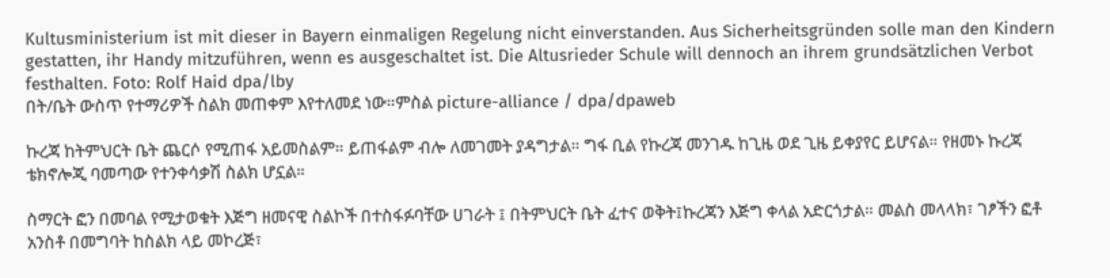Kultusministerium ist mit dieser in Bayern einmaligen Regelung nicht einverstanden. Aus Sicherheitsgründen solle man den Kindern gestatten, ihr Handy mitzuführen, wenn es ausgeschaltet ist. Die Altusrieder Schule will dennoch an ihrem grundsätzlichen Verbot festhalten. Foto: Rolf Haid dpa/lby
በት/ቤት ውስጥ የተማሪዎች ስልክ መጠቀም እየተለመደ ነው።ምስል picture-alliance / dpa/dpaweb

ኩረጃ ከትምህርት ቤት ጨርሶ የሚጠፋ አይመስልም። ይጠፋልም ብሎ ለመገመት ያዳግታል። ግፋ ቢል የኩረጃ መንገዱ ከጊዜ ወደ ጊዜ ይቀያየር ይሆናል። የዘመኑ ኩረጃ ቴክኖሎጂ ባመጣው የተንቀሳቃሽ ስልክ ሆኗል።

ስማርት ፎን በመባል የሚታወቁት እጅግ ዘመናዊ ስልኮች በተስፋፉባቸው ሀገራት ፤ በትምህርት ቤት ፈተና ወቅት፤ኩረጃን እጅግ ቀላል አድርጎታል። መልስ መላላክ፣ ገፆችን ፎቶ አንስቶ በመግባት ከስልክ ላይ መኮረጅ፣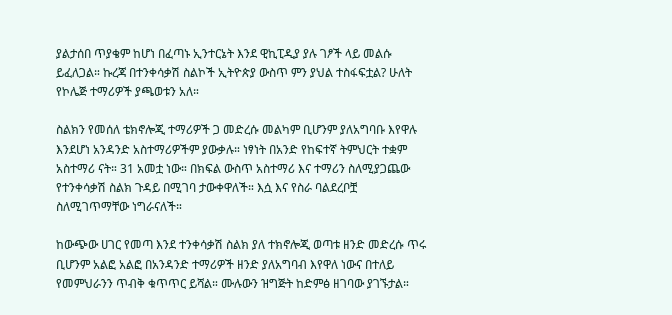ያልታሰበ ጥያቄም ከሆነ በፈጣኑ ኢንተርኔት እንደ ዊኪፒዲያ ያሉ ገፆች ላይ መልሱ ይፈለጋል። ኩረጃ በተንቀሳቃሽ ስልኮች ኢትዮጵያ ውስጥ ምን ያህል ተስፋፍቷል? ሁለት የኮሌጅ ተማሪዎች ያጫወቱን አለ።

ስልክን የመሰለ ቴክኖሎጂ ተማሪዎች ጋ መድረሱ መልካም ቢሆንም ያለአግባቡ እየዋሉ እንደሆነ አንዳንድ አስተማሪዎችም ያውቃሉ። ነፃነት በአንድ የከፍተኛ ትምህርት ተቋም አስተማሪ ናት። 31 አመቷ ነው። በክፍል ውስጥ አስተማሪ እና ተማሪን ስለሚያጋጨው የተንቀሳቃሽ ስልክ ጉዳይ በሚገባ ታውቀዋለች። እሷ እና የስራ ባልደረቦቿ ስለሚገጥማቸው ነግራናለች።

ከውጭው ሀገር የመጣ እንደ ተንቀሳቃሽ ስልክ ያለ ተክኖሎጂ ወጣቱ ዘንድ መድረሱ ጥሩ ቢሆንም አልፎ አልፎ በአንዳንድ ተማሪዎች ዘንድ ያለአግባብ እየዋለ ነውና በተለይ የመምህራንን ጥብቅ ቁጥጥር ይሻል። ሙሉውን ዝግጅት ከድምፅ ዘገባው ያገኙታል።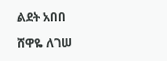ልደት አበበ

ሸዋዬ ለገሠ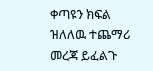ቀጣዩን ክፍል ዝለለዉ ተጨማሪ መረጃ ይፈልጉ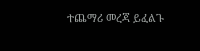ተጨማሪ መረጃ ይፈልጉ